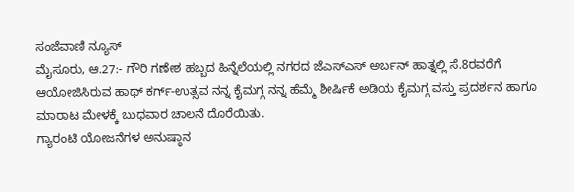ಸಂಜೆವಾಣಿ ನ್ಯೂಸ್
ಮೈಸೂರು, ಆ.27:- ಗೌರಿ ಗಣೇಶ ಹಬ್ಬದ ಹಿನ್ನೆಲೆಯಲ್ಲಿ ನಗರದ ಜೆಎಸ್ಎಸ್ ಅರ್ಬನ್ ಹಾತ್ನಲ್ಲಿ ಸೆ.8ರವರೆಗೆ ಆಯೋಜಿಸಿರುವ ಹಾಥ್ ಕರ್ಗ್-ಉತ್ಸವ ನನ್ನ ಕೈಮಗ್ಗ ನನ್ನ ಹೆಮ್ಮೆ ಶೀರ್ಷಿಕೆ ಅಡಿಯ ಕೈಮಗ್ಗ ವಸ್ತು ಪ್ರದರ್ಶನ ಹಾಗೂ ಮಾರಾಟ ಮೇಳಕ್ಕೆ ಬುಧವಾರ ಚಾಲನೆ ದೊರೆಯಿತು.
ಗ್ಯಾರಂಟಿ ಯೋಜನೆಗಳ ಅನುಷ್ಠಾನ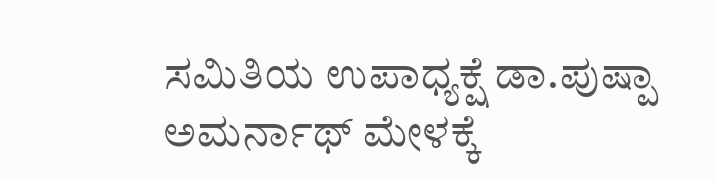ಸಮಿತಿಯ ಉಪಾಧ್ಯಕ್ಷೆ ಡಾ.ಪುಷ್ಪಾ ಅಮರ್ನಾಥ್ ಮೇಳಕ್ಕೆ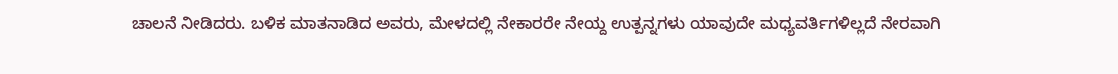ಚಾಲನೆ ನೀಡಿದರು. ಬಳಿಕ ಮಾತನಾಡಿದ ಅವರು, ಮೇಳದಲ್ಲಿ ನೇಕಾರರೇ ನೇಯ್ದ ಉತ್ಪನ್ನಗಳು ಯಾವುದೇ ಮಧ್ಯವರ್ತಿಗಳಿಲ್ಲದೆ ನೇರವಾಗಿ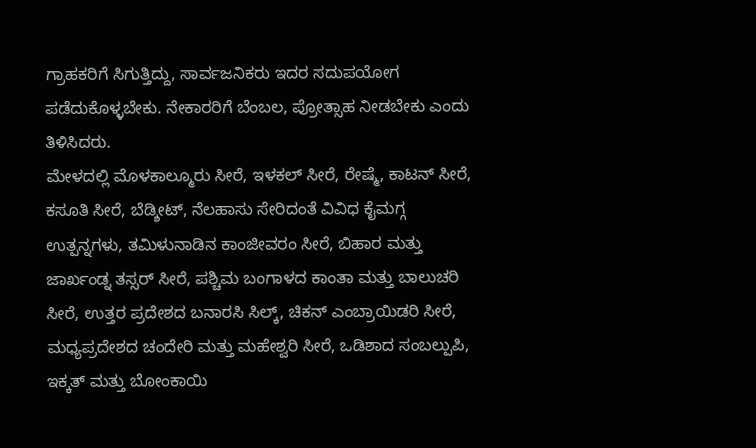ಗ್ರಾಹಕರಿಗೆ ಸಿಗುತ್ತಿದ್ದು, ಸಾರ್ವಜನಿಕರು ಇದರ ಸದುಪಯೋಗ ಪಡೆದುಕೊಳ್ಳಬೇಕು. ನೇಕಾರರಿಗೆ ಬೆಂಬಲ, ಪ್ರೋತ್ಸಾಹ ನೀಡಬೇಕು ಎಂದು ತಿಳಿಸಿದರು.
ಮೇಳದಲ್ಲಿ ಮೊಳಕಾಲ್ಮೂರು ಸೀರೆ, ಇಳಕಲ್ ಸೀರೆ, ರೇಷ್ಮೆ, ಕಾಟನ್ ಸೀರೆ, ಕಸೂತಿ ಸೀರೆ, ಬೆಡ್ಶೀಟ್, ನೆಲಹಾಸು ಸೇರಿದಂತೆ ವಿವಿಧ ಕೈಮಗ್ಗ ಉತ್ಪನ್ನಗಳು, ತಮಿಳುನಾಡಿನ ಕಾಂಜೀವರಂ ಸೀರೆ, ಬಿಹಾರ ಮತ್ತು ಜಾರ್ಖಂಡ್ನ ತಸ್ಸರ್ ಸೀರೆ, ಪಶ್ಚಿಮ ಬಂಗಾಳದ ಕಾಂತಾ ಮತ್ತು ಬಾಲುಚರಿ ಸೀರೆ, ಉತ್ತರ ಪ್ರದೇಶದ ಬನಾರಸಿ ಸಿಲ್ಕ್, ಚಿಕನ್ ಎಂಬ್ರಾಯಿಡರಿ ಸೀರೆ, ಮಧ್ಯಪ್ರದೇಶದ ಚಂದೇರಿ ಮತ್ತು ಮಹೇಶ್ವರಿ ಸೀರೆ, ಒಡಿಶಾದ ಸಂಬಲ್ಪುಪಿ, ಇಕ್ಕತ್ ಮತ್ತು ಬೋಂಕಾಯಿ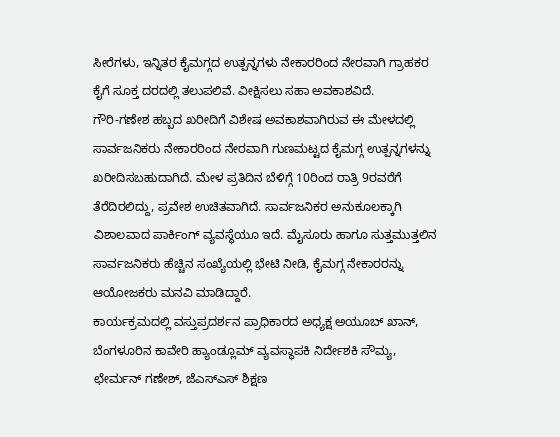ಸೀರೆಗಳು, ಇನ್ನಿತರ ಕೈಮಗ್ಗದ ಉತ್ಪನ್ನಗಳು ನೇಕಾರರಿಂದ ನೇರವಾಗಿ ಗ್ರಾಹಕರ ಕೈಗೆ ಸೂಕ್ತ ದರದಲ್ಲಿ ತಲುಪಲಿವೆ. ವೀಕ್ಷಿಸಲು ಸಹಾ ಅವಕಾಶವಿದೆ.
ಗೌರಿ-ಗಣೇಶ ಹಬ್ಬದ ಖರೀದಿಗೆ ವಿಶೇಷ ಅವಕಾಶವಾಗಿರುವ ಈ ಮೇಳದಲ್ಲಿ ಸಾರ್ವಜನಿಕರು ನೇಕಾರರಿಂದ ನೇರವಾಗಿ ಗುಣಮಟ್ಟದ ಕೈಮಗ್ಗ ಉತ್ಪನ್ನಗಳನ್ನು ಖರೀದಿಸಬಹುದಾಗಿದೆ. ಮೇಳ ಪ್ರತಿದಿನ ಬೆಳಿಗ್ಗೆ 10ರಿಂದ ರಾತ್ರಿ 9ರವರೆಗೆ ತೆರೆದಿರಲಿದ್ದು, ಪ್ರವೇಶ ಉಚಿತವಾಗಿದೆ. ಸಾರ್ವಜನಿಕರ ಅನುಕೂಲಕ್ಕಾಗಿ ವಿಶಾಲವಾದ ಪಾರ್ಕಿಂಗ್ ವ್ಯವಸ್ಥೆಯೂ ಇದೆ. ಮೈಸೂರು ಹಾಗೂ ಸುತ್ತಮುತ್ತಲಿನ ಸಾರ್ವಜನಿಕರು ಹೆಚ್ಚಿನ ಸಂಖ್ಯೆಯಲ್ಲಿ ಭೇಟಿ ನೀಡಿ, ಕೈಮಗ್ಗ ನೇಕಾರರನ್ನು ಆಯೋಜಕರು ಮನವಿ ಮಾಡಿದ್ದಾರೆ.
ಕಾರ್ಯಕ್ರಮದಲ್ಲಿ ವಸ್ತುಪ್ರದರ್ಶನ ಪ್ರಾಧಿಕಾರದ ಅಧ್ಯಕ್ಷ ಅಯೂಬ್ ಖಾನ್, ಬೆಂಗಳೂರಿನ ಕಾವೇರಿ ಹ್ಯಾಂಡ್ಲೂಮ್ ವ್ಯವಸ್ಥಾಪಕಿ ನಿರ್ದೇಶಕಿ ಸೌಮ್ಯ, ಛೇರ್ಮನ್ ಗಣೇಶ್, ಜೆಎಸ್ಎಸ್ ಶಿಕ್ಷಣ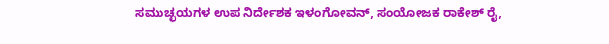ಸಮುಚ್ಛಯಗಳ ಉಪ ನಿರ್ದೇಶಕ ಇಳಂಗೋವನ್, ಸಂಯೋಜಕ ರಾಕೇಶ್ ರೈ,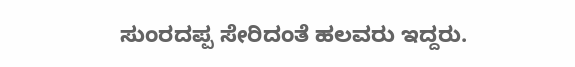ಸುಂರದಪ್ಪ ಸೇರಿದಂತೆ ಹಲವರು ಇದ್ದರು.